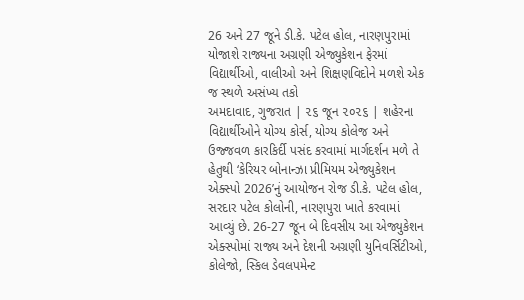26 અને 27 જૂને ડી.કે. પટેલ હોલ, નારણપુરામાં યોજાશે રાજ્યના અગ્રણી એજ્યુકેશન ફેરમાં વિદ્યાર્થીઓ, વાલીઓ અને શિક્ષણવિદોને મળશે એક જ સ્થળે અસંખ્ય તકો
અમદાવાદ, ગુજરાત | ૨૬ જૂન ૨૦૨૬ | શહેરના વિદ્યાર્થીઓને યોગ્ય કોર્સ, યોગ્ય કોલેજ અને ઉજ્જવળ કારકિર્દી પસંદ કરવામાં માર્ગદર્શન મળે તે હેતુથી ‘કેરિયર બોનાન્ઝા પ્રીમિયમ એજ્યુકેશન એક્સ્પો 2026’નું આયોજન રોજ ડી.કે. પટેલ હોલ, સરદાર પટેલ કોલોની, નારણપુરા ખાતે કરવામાં આવ્યું છે. 26-27 જૂન બે દિવસીય આ એજ્યુકેશન એક્સ્પોમાં રાજ્ય અને દેશની અગ્રણી યુનિવર્સિટીઓ, કોલેજો, સ્કિલ ડેવલપમેન્ટ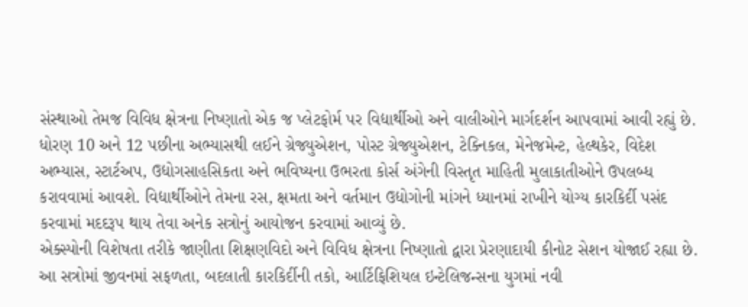સંસ્થાઓ તેમજ વિવિધ ક્ષેત્રના નિષ્ણાતો એક જ પ્લેટફોર્મ પર વિદ્યાર્થીઓ અને વાલીઓને માર્ગદર્શન આપવામાં આવી રહ્યું છે.
ધોરણ 10 અને 12 પછીના અભ્યાસથી લઈને ગ્રેજ્યુએશન, પોસ્ટ ગ્રેજ્યુએશન, ટેક્નિકલ, મેનેજમેન્ટ, હેલ્થકેર, વિદેશ અભ્યાસ, સ્ટાર્ટઅપ, ઉદ્યોગસાહસિકતા અને ભવિષ્યના ઉભરતા કોર્સ અંગેની વિસ્તૃત માહિતી મુલાકાતીઓને ઉપલબ્ધ કરાવવામાં આવશે. વિદ્યાર્થીઓને તેમના રસ, ક્ષમતા અને વર્તમાન ઉદ્યોગોની માંગને ધ્યાનમાં રાખીને યોગ્ય કારકિર્દી પસંદ કરવામાં મદદરૂપ થાય તેવા અનેક સત્રોનું આયોજન કરવામાં આવ્યું છે.
એક્સ્પોની વિશેષતા તરીકે જાણીતા શિક્ષણવિદો અને વિવિધ ક્ષેત્રના નિષ્ણાતો દ્વારા પ્રેરણાદાયી કીનોટ સેશન યોજાઈ રહ્યા છે. આ સત્રોમાં જીવનમાં સફળતા, બદલાતી કારકિર્દીની તકો, આર્ટિફિશિયલ ઇન્ટેલિજન્સના યુગમાં નવી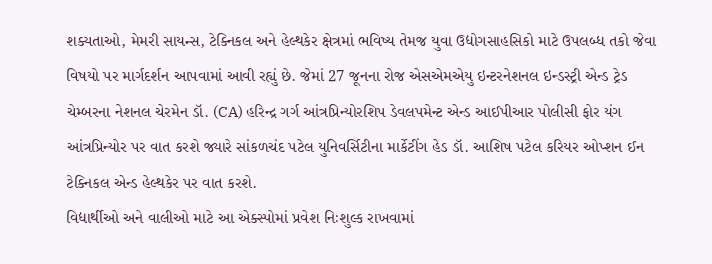શક્યતાઓ, મેમરી સાયન્સ, ટેક્નિકલ અને હેલ્થકેર ક્ષેત્રમાં ભવિષ્ય તેમજ યુવા ઉદ્યોગસાહસિકો માટે ઉપલબ્ધ તકો જેવા વિષયો પર માર્ગદર્શન આપવામાં આવી રહ્યું છે. જેમાં 27 જૂનના રોજ એસએમએયુ ઇન્ટરનેશનલ ઇન્ડસ્ટ્રી એન્ડ ટ્રેડ ચેમ્બરના નેશનલ ચેરમેન ડૉ. (CA) હરિન્દ્ર ગર્ગ આંત્રપ્રિન્યોરશિપ ડેવલપમેન્ટ એન્ડ આઈપીઆર પોલીસી ફોર યંગ આંત્રપ્રિન્યોર પર વાત કરશે જ્યારે સાંકળચંદ પટેલ યુનિવર્સિટીના માર્કેટીંગ હેડ ડૉ. આશિષ પટેલ કરિયર ઓપ્શન ઈન ટેક્નિકલ એન્ડ હેલ્થકેર પર વાત કરશે.
વિદ્યાર્થીઓ અને વાલીઓ માટે આ એક્સ્પોમાં પ્રવેશ નિઃશુલ્ક રાખવામાં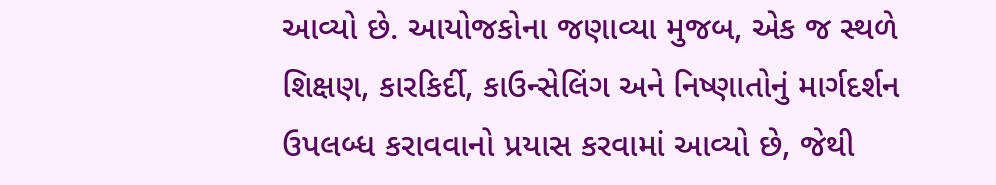આવ્યો છે. આયોજકોના જણાવ્યા મુજબ, એક જ સ્થળે શિક્ષણ, કારકિર્દી, કાઉન્સેલિંગ અને નિષ્ણાતોનું માર્ગદર્શન ઉપલબ્ધ કરાવવાનો પ્રયાસ કરવામાં આવ્યો છે, જેથી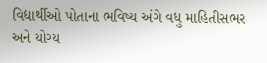વિદ્યાર્થીઓ પોતાના ભવિષ્ય અંગે વધુ માહિતીસભર અને યોગ્ય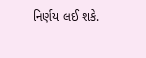નિર્ણય લઈ શકે.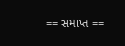== સમાપ્ત ==